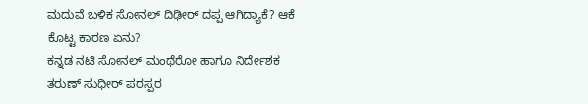ಮದುವೆ ಬಳಿಕ ಸೋನಲ್ ದಿಢೀರ್ ದಪ್ಪ ಆಗಿದ್ಯಾಕೆ? ಆಕೆ ಕೊಟ್ಟ ಕಾರಣ ಏನು?
ಕನ್ನಡ ನಟಿ ಸೋನಲ್ ಮಂಥೆರೋ ಹಾಗೂ ನಿರ್ದೇಶಕ ತರುಣ್ ಸುಧೀರ್ ಪರಸ್ಪರ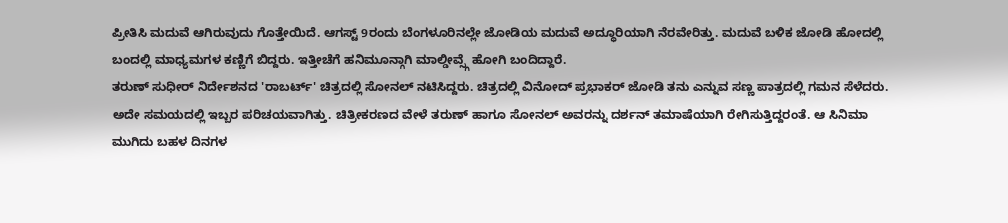ಪ್ರೀತಿಸಿ ಮದುವೆ ಆಗಿರುವುದು ಗೊತ್ತೇಯಿದೆ. ಆಗಸ್ಟ್ 9ರಂದು ಬೆಂಗಳೂರಿನಲ್ಲೇ ಜೋಡಿಯ ಮದುವೆ ಅದ್ಧೂರಿಯಾಗಿ ನೆರವೇರಿತ್ತು. ಮದುವೆ ಬಳಿಕ ಜೋಡಿ ಹೋದಲ್ಲಿ ಬಂದಲ್ಲಿ ಮಾಧ್ಯಮಗಳ ಕಣ್ಣಿಗೆ ಬಿದ್ದರು. ಇತ್ತೀಚೆಗೆ ಹನಿಮೂನ್ಗಾಗಿ ಮಾಲ್ಡೀವ್ಸ್ಗೆ ಹೋಗಿ ಬಂದಿದ್ದಾರೆ.
ತರುಣ್ ಸುಧೀರ್ ನಿರ್ದೇಶನದ 'ರಾಬರ್ಟ್' ಚಿತ್ರದಲ್ಲಿ ಸೋನಲ್ ನಟಿಸಿದ್ದರು. ಚಿತ್ರದಲ್ಲಿ ವಿನೋದ್ ಪ್ರಭಾಕರ್ ಜೋಡಿ ತನು ಎನ್ನುವ ಸಣ್ಣ ಪಾತ್ರದಲ್ಲಿ ಗಮನ ಸೆಳೆದರು. ಅದೇ ಸಮಯದಲ್ಲಿ ಇಬ್ಬರ ಪರಿಚಯವಾಗಿತ್ತು. ಚಿತ್ರೀಕರಣದ ವೇಳೆ ತರುಣ್ ಹಾಗೂ ಸೋನಲ್ ಅವರನ್ನು ದರ್ಶನ್ ತಮಾಷೆಯಾಗಿ ರೇಗಿಸುತ್ತಿದ್ದರಂತೆ. ಆ ಸಿನಿಮಾ ಮುಗಿದು ಬಹಳ ದಿನಗಳ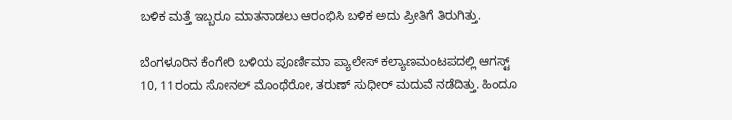ಬಳಿಕ ಮತ್ತೆ ಇಬ್ಬರೂ ಮಾತನಾಡಲು ಆರಂಭಿಸಿ ಬಳಿಕ ಅದು ಪ್ರೀತಿಗೆ ತಿರುಗಿತ್ತು.

ಬೆಂಗಳೂರಿನ ಕೆಂಗೇರಿ ಬಳಿಯ ಪೂರ್ಣಿಮಾ ಪ್ಯಾಲೇಸ್ ಕಲ್ಯಾಣಮಂಟಪದಲ್ಲಿ ಆಗಸ್ಟ್ 10, 11ರಂದು ಸೋನಲ್ ಮೊಂಥೆರೋ, ತರುಣ್ ಸುಧೀರ್ ಮದುವೆ ನಡೆದಿತ್ತು. ಹಿಂದೂ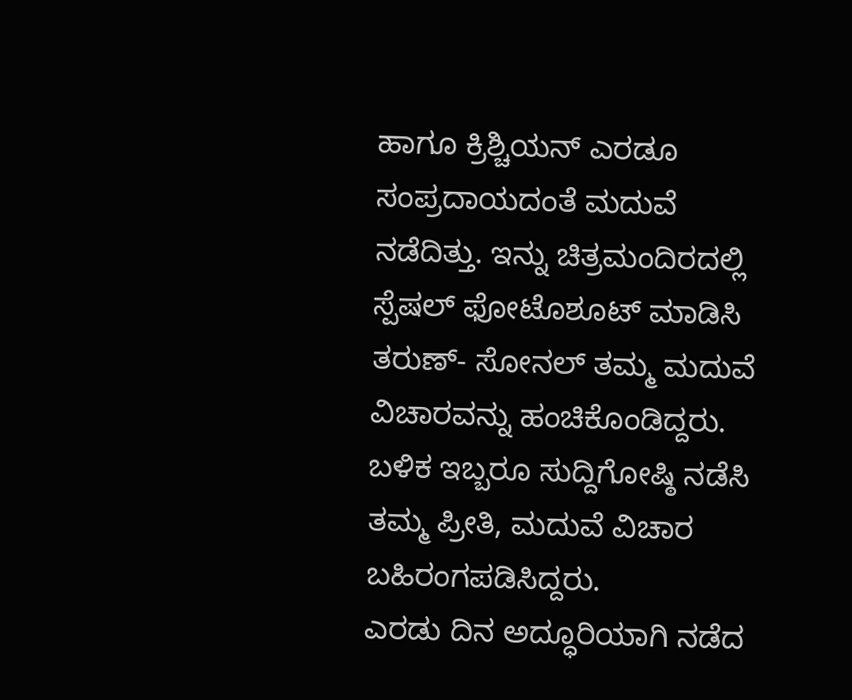ಹಾಗೂ ಕ್ರಿಶ್ಚಿಯನ್ ಎರಡೂ ಸಂಪ್ರದಾಯದಂತೆ ಮದುವೆ ನಡೆದಿತ್ತು. ಇನ್ನು ಚಿತ್ರಮಂದಿರದಲ್ಲಿ ಸ್ಪೆಷಲ್ ಫೋಟೊಶೂಟ್ ಮಾಡಿಸಿ ತರುಣ್- ಸೋನಲ್ ತಮ್ಮ ಮದುವೆ ವಿಚಾರವನ್ನು ಹಂಚಿಕೊಂಡಿದ್ದರು. ಬಳಿಕ ಇಬ್ಬರೂ ಸುದ್ದಿಗೋಷ್ಠಿ ನಡೆಸಿ ತಮ್ಮ ಪ್ರೀತಿ, ಮದುವೆ ವಿಚಾರ ಬಹಿರಂಗಪಡಿಸಿದ್ದರು.
ಎರಡು ದಿನ ಅದ್ಧೂರಿಯಾಗಿ ನಡೆದ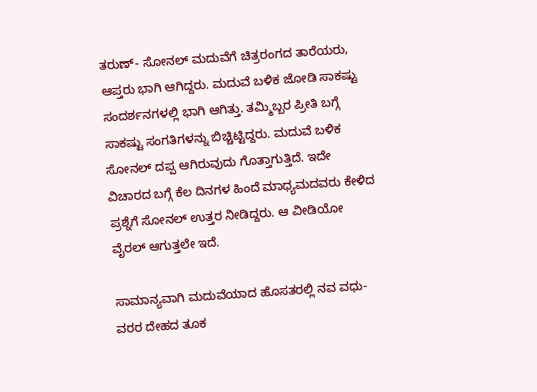ತರುಣ್- ಸೋನಲ್ ಮದುವೆಗೆ ಚಿತ್ರರಂಗದ ತಾರೆಯರು, ಆಪ್ತರು ಭಾಗಿ ಆಗಿದ್ದರು. ಮದುವೆ ಬಳಿಕ ಜೋಡಿ ಸಾಕಷ್ಟು ಸಂದರ್ಶನಗಳಲ್ಲಿ ಭಾಗಿ ಆಗಿತ್ತು. ತಮ್ಮಿಬ್ಬರ ಪ್ರೀತಿ ಬಗ್ಗೆ ಸಾಕಷ್ಟು ಸಂಗತಿಗಳನ್ನು ಬಿಚ್ಚಿಟ್ಟಿದ್ದರು. ಮದುವೆ ಬಳಿಕ ಸೋನಲ್ ದಪ್ಪ ಆಗಿರುವುದು ಗೊತ್ತಾಗುತ್ತಿದೆ. ಇದೇ ವಿಚಾರದ ಬಗ್ಗೆ ಕೆಲ ದಿನಗಳ ಹಿಂದೆ ಮಾಧ್ಯಮದವರು ಕೇಳಿದ ಪ್ರಶ್ನೆಗೆ ಸೋನಲ್ ಉತ್ತರ ನೀಡಿದ್ದರು. ಆ ವೀಡಿಯೋ ವೈರಲ್ ಆಗುತ್ತಲೇ ಇದೆ.

ಸಾಮಾನ್ಯವಾಗಿ ಮದುವೆಯಾದ ಹೊಸತರಲ್ಲಿ ನವ ವಧು- ವರರ ದೇಹದ ತೂಕ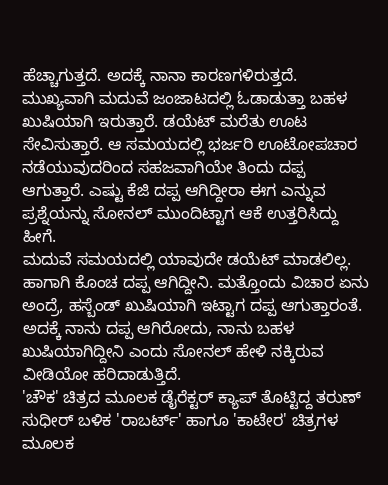ಹೆಚ್ಚಾಗುತ್ತದೆ. ಅದಕ್ಕೆ ನಾನಾ ಕಾರಣಗಳಿರುತ್ತದೆ. ಮುಖ್ಯವಾಗಿ ಮದುವೆ ಜಂಜಾಟದಲ್ಲಿ ಓಡಾಡುತ್ತಾ ಬಹಳ ಖುಷಿಯಾಗಿ ಇರುತ್ತಾರೆ. ಡಯೆಟ್ ಮರೆತು ಊಟ ಸೇವಿಸುತ್ತಾರೆ. ಆ ಸಮಯದಲ್ಲಿ ಭರ್ಜರಿ ಊಟೋಪಚಾರ ನಡೆಯುವುದರಿಂದ ಸಹಜವಾಗಿಯೇ ತಿಂದು ದಪ್ಪ ಆಗುತ್ತಾರೆ. ಎಷ್ಟು ಕೆಜಿ ದಪ್ಪ ಆಗಿದ್ದೀರಾ ಈಗ ಎನ್ನುವ ಪ್ರಶ್ನೆಯನ್ನು ಸೋನಲ್ ಮುಂದಿಟ್ಟಾಗ ಆಕೆ ಉತ್ತರಿಸಿದ್ದು ಹೀಗೆ.
ಮದುವೆ ಸಮಯದಲ್ಲಿ ಯಾವುದೇ ಡಯೆಟ್ ಮಾಡಲಿಲ್ಲ. ಹಾಗಾಗಿ ಕೊಂಚ ದಪ್ಪ ಆಗಿದ್ದೀನಿ. ಮತ್ತೊಂದು ವಿಚಾರ ಏನು ಅಂದ್ರೆ, ಹಸ್ಬೆಂಡ್ ಖುಷಿಯಾಗಿ ಇಟ್ಟಾಗ ದಪ್ಪ ಆಗುತ್ತಾರಂತೆ. ಅದಕ್ಕೆ ನಾನು ದಪ್ಪ ಆಗಿರೋದು, ನಾನು ಬಹಳ ಖುಷಿಯಾಗಿದ್ದೀನಿ ಎಂದು ಸೋನಲ್ ಹೇಳಿ ನಕ್ಕಿರುವ ವೀಡಿಯೋ ಹರಿದಾಡುತ್ತಿದೆ.
'ಚೌಕ' ಚಿತ್ರದ ಮೂಲಕ ಡೈರೆಕ್ಟರ್ ಕ್ಯಾಪ್ ತೊಟ್ಟಿದ್ದ ತರುಣ್ ಸುಧೀರ್ ಬಳಿಕ 'ರಾಬರ್ಟ್' ಹಾಗೂ 'ಕಾಟೇರ' ಚಿತ್ರಗಳ ಮೂಲಕ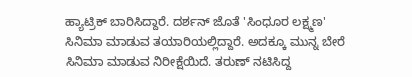ಹ್ಯಾಟ್ರಿಕ್ ಬಾರಿಸಿದ್ದಾರೆ. ದರ್ಶನ್ ಜೊತೆ 'ಸಿಂಧೂರ ಲಕ್ಷ್ಮಣ' ಸಿನಿಮಾ ಮಾಡುವ ತಯಾರಿಯಲ್ಲಿದ್ದಾರೆ. ಅದಕ್ಕೂ ಮುನ್ನ ಬೇರೆ ಸಿನಿಮಾ ಮಾಡುವ ನಿರೀಕ್ಷೆಯಿದೆ. ತರುಣ್ ನಟಿಸಿದ್ದ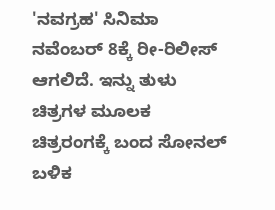'ನವಗ್ರಹ' ಸಿನಿಮಾ ನವೆಂಬರ್ 8ಕ್ಕೆ ರೀ-ರಿಲೀಸ್ ಆಗಲಿದೆ. ಇನ್ನು ತುಳು ಚಿತ್ರಗಳ ಮೂಲಕ ಚಿತ್ರರಂಗಕ್ಕೆ ಬಂದ ಸೋನಲ್ ಬಳಿಕ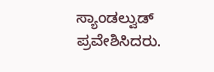ಸ್ಯಾಂಡಲ್ವುಡ್ ಪ್ರವೇಶಿಸಿದರು.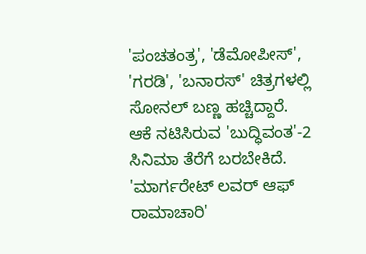'ಪಂಚತಂತ್ರ', 'ಡೆಮೋಪೀಸ್', 'ಗರಡಿ', 'ಬನಾರಸ್' ಚಿತ್ರಗಳಲ್ಲಿ ಸೋನಲ್ ಬಣ್ಣ ಹಚ್ಚಿದ್ದಾರೆ. ಆಕೆ ನಟಿಸಿರುವ 'ಬುದ್ಧಿವಂತ'-2 ಸಿನಿಮಾ ತೆರೆಗೆ ಬರಬೇಕಿದೆ. 'ಮಾರ್ಗರೇಟ್ ಲವರ್ ಆಫ್ ರಾಮಾಚಾರಿ'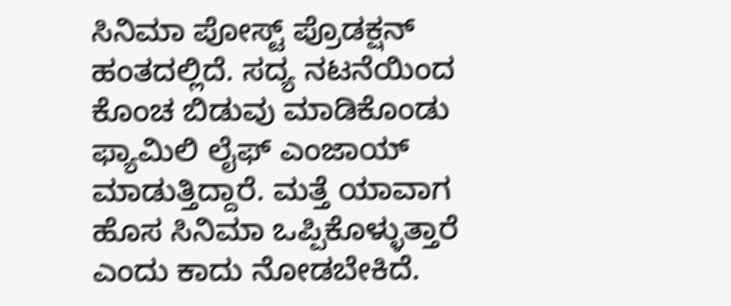ಸಿನಿಮಾ ಪೋಸ್ಟ್ ಪ್ರೊಡಕ್ಷನ್ ಹಂತದಲ್ಲಿದೆ. ಸದ್ಯ ನಟನೆಯಿಂದ ಕೊಂಚ ಬಿಡುವು ಮಾಡಿಕೊಂಡು ಫ್ಯಾಮಿಲಿ ಲೈಫ್ ಎಂಜಾಯ್ ಮಾಡುತ್ತಿದ್ದಾರೆ. ಮತ್ತೆ ಯಾವಾಗ ಹೊಸ ಸಿನಿಮಾ ಒಪ್ಪಿಕೊಳ್ಳುತ್ತಾರೆ ಎಂದು ಕಾದು ನೋಡಬೇಕಿದೆ.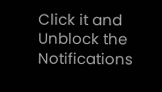Click it and Unblock the Notifications